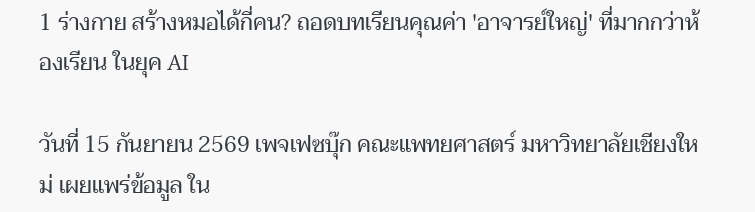1 ร่างกาย สร้างหมอได้กี่คน? ถอดบทเรียนคุณค่า 'อาจารย์ใหญ่' ที่มากกว่าห้องเรียน ในยุค AI

วันที่ 15 กันยายน 2569 เพจเฟซบุ๊ก คณะแพทยศาสตร์ มหาวิทยาลัยเชียงใหม่ เผยแพร่ข้อมูล ใน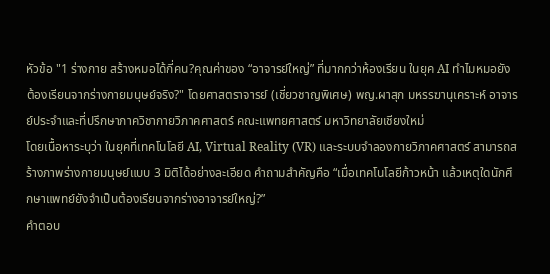หัวข้อ "1 ร่างกาย สร้างหมอได้กี่คน?คุณค่าของ “อาจารย์ใหญ่” ที่มากกว่าห้องเรียน ในยุค AI ทำไมหมอยังต้องเรียนจากร่างกายมนุษย์จริง?" โดยศาสตราจารย์ (เชี่ยวชาญพิเศษ) พญ.ผาสุก มหรรฆานุเคราะห์ อาจารย์ประจำและที่ปรึกษาภาควิชากายวิภาคศาสตร์ คณะแพทยศาสตร์ มหาวิทยาลัยเชียงใหม่
โดยเนื้อหาระบุว่า ในยุคที่เทคโนโลยี AI, Virtual Reality (VR) และระบบจำลองกายวิภาคศาสตร์ สามารถสร้างภาพร่างกายมนุษย์แบบ 3 มิติได้อย่างละเอียด คำถามสำคัญคือ “เมื่อเทคโนโลยีก้าวหน้า แล้วเหตุใดนักศึกษาแพทย์ยังจำเป็นต้องเรียนจากร่างอาจารย์ใหญ่?”
คำตอบ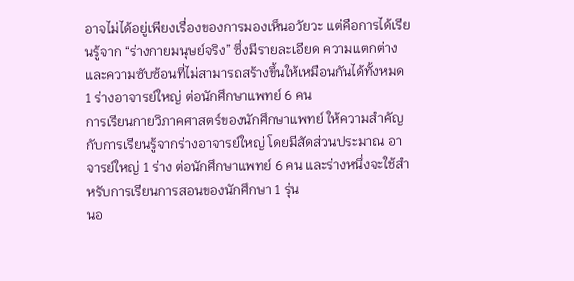อาจไม่ได้อยู่เพียงเรื่องของการมองเห็นอวัยวะ แต่คือการได้เรียนรู้จาก “ร่างกายมนุษย์จริง” ซึ่งมีรายละเอียด ความแตกต่าง และความซับซ้อนที่ไม่สามารถสร้างขึ้นให้เหมือนกันได้ทั้งหมด
1 ร่างอาจารย์ใหญ่ ต่อนักศึกษาแพทย์ 6 คน
การเรียนกายวิภาคศาสตร์ของนักศึกษาแพทย์ ให้ความสำคัญกับการเรียนรู้จากร่างอาจารย์ใหญ่ โดยมีสัดส่วนประมาณ อาจารย์ใหญ่ 1 ร่าง ต่อนักศึกษาแพทย์ 6 คน และร่างหนึ่งจะใช้สำหรับการเรียนการสอนของนักศึกษา 1 รุ่น
นอ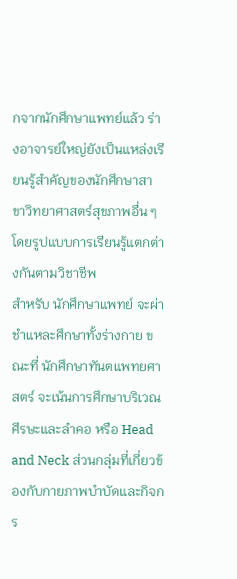กจากนักศึกษาแพทย์แล้ว ร่างอาจารย์ใหญ่ยังเป็นแหล่งเรียนรู้สำคัญของนักศึกษาสาขาวิทยาศาสตร์สุขภาพอื่น ๆ โดยรูปแบบการเรียนรู้แตกต่างกันตามวิชาชีพ
สำหรับ นักศึกษาแพทย์ จะผ่าชำแหละศึกษาทั้งร่างกาย ขณะที่ นักศึกษาทันตแพทยศาสตร์ จะเน้นการศึกษาบริเวณศีรษะและลำคอ หรือ Head and Neck ส่วนกลุ่มที่เกี่ยวข้องกับกายภาพบำบัดและกิจกร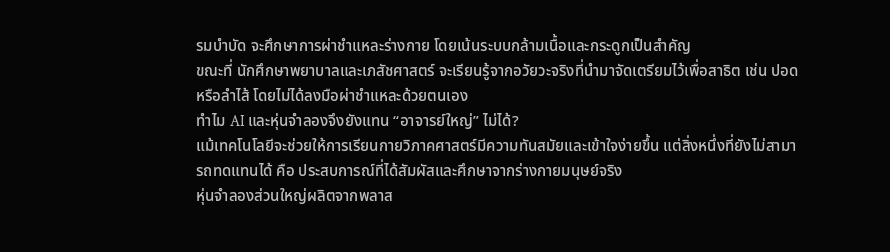รมบำบัด จะศึกษาการผ่าชำแหละร่างกาย โดยเน้นระบบกล้ามเนื้อและกระดูกเป็นสำคัญ
ขณะที่ นักศึกษาพยาบาลและเภสัชศาสตร์ จะเรียนรู้จากอวัยวะจริงที่นำมาจัดเตรียมไว้เพื่อสาธิต เช่น ปอดหรือลำไส้ โดยไม่ได้ลงมือผ่าชำแหละด้วยตนเอง
ทำไม AI และหุ่นจำลองจึงยังแทน “อาจารย์ใหญ่” ไม่ได้?
แม้เทคโนโลยีจะช่วยให้การเรียนกายวิภาคศาสตร์มีความทันสมัยและเข้าใจง่ายขึ้น แต่สิ่งหนึ่งที่ยังไม่สามารถทดแทนได้ คือ ประสบการณ์ที่ได้สัมผัสและศึกษาจากร่างกายมนุษย์จริง
หุ่นจำลองส่วนใหญ่ผลิตจากพลาส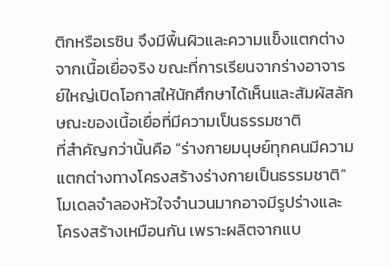ติกหรือเรซิน จึงมีพื้นผิวและความแข็งแตกต่างจากเนื้อเยื่อจริง ขณะที่การเรียนจากร่างอาจารย์ใหญ่เปิดโอกาสให้นักศึกษาได้เห็นและสัมผัสลักษณะของเนื้อเยื่อที่มีความเป็นธรรมชาติ
ที่สำคัญกว่านั้นคือ “ร่างกายมนุษย์ทุกคนมีความแตกต่างทางโครงสร้างร่างกายเป็นธรรมชาติ”
โมเดลจำลองหัวใจจำนวนมากอาจมีรูปร่างและโครงสร้างเหมือนกัน เพราะผลิตจากแบ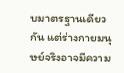บมาตรฐานเดียวกัน แต่ร่างกายมนุษย์จริงอาจมีความ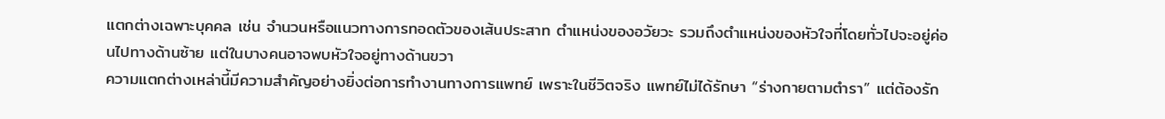แตกต่างเฉพาะบุคคล เช่น จำนวนหรือแนวทางการทอดตัวของเส้นประสาท ตำแหน่งของอวัยวะ รวมถึงตำแหน่งของหัวใจที่โดยทั่วไปจะอยู่ค่อนไปทางด้านซ้าย แต่ในบางคนอาจพบหัวใจอยู่ทางด้านขวา
ความแตกต่างเหล่านี้มีความสำคัญอย่างยิ่งต่อการทำงานทางการแพทย์ เพราะในชีวิตจริง แพทย์ไม่ได้รักษา “ร่างกายตามตำรา” แต่ต้องรัก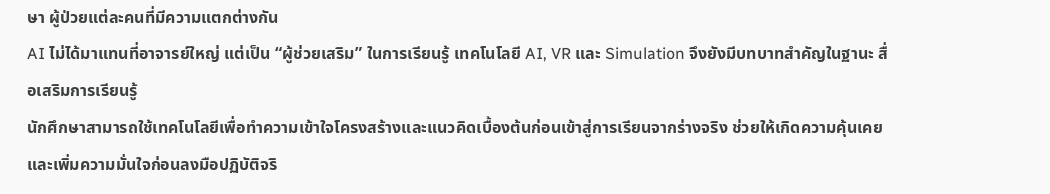ษา ผู้ป่วยแต่ละคนที่มีความแตกต่างกัน
AI ไม่ได้มาแทนที่อาจารย์ใหญ่ แต่เป็น “ผู้ช่วยเสริม” ในการเรียนรู้ เทคโนโลยี AI, VR และ Simulation จึงยังมีบทบาทสำคัญในฐานะ สื่อเสริมการเรียนรู้
นักศึกษาสามารถใช้เทคโนโลยีเพื่อทำความเข้าใจโครงสร้างและแนวคิดเบื้องต้นก่อนเข้าสู่การเรียนจากร่างจริง ช่วยให้เกิดความคุ้นเคยและเพิ่มความมั่นใจก่อนลงมือปฏิบัติจริ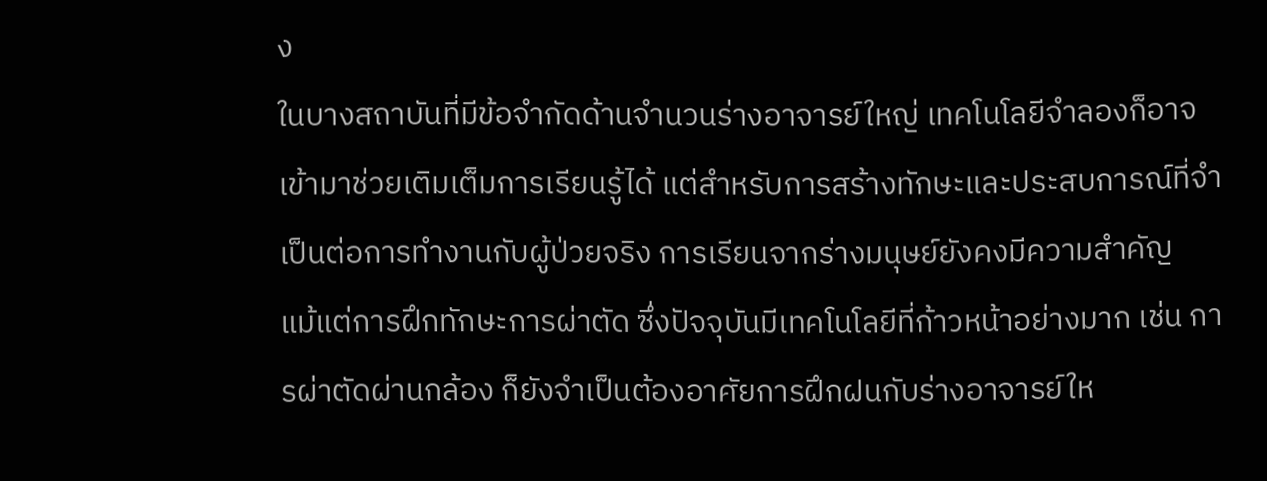ง
ในบางสถาบันที่มีข้อจำกัดด้านจำนวนร่างอาจารย์ใหญ่ เทคโนโลยีจำลองก็อาจเข้ามาช่วยเติมเต็มการเรียนรู้ได้ แต่สำหรับการสร้างทักษะและประสบการณ์ที่จำเป็นต่อการทำงานกับผู้ป่วยจริง การเรียนจากร่างมนุษย์ยังคงมีความสำคัญ
แม้แต่การฝึกทักษะการผ่าตัด ซึ่งปัจจุบันมีเทคโนโลยีที่ก้าวหน้าอย่างมาก เช่น การผ่าตัดผ่านกล้อง ก็ยังจำเป็นต้องอาศัยการฝึกฝนกับร่างอาจารย์ให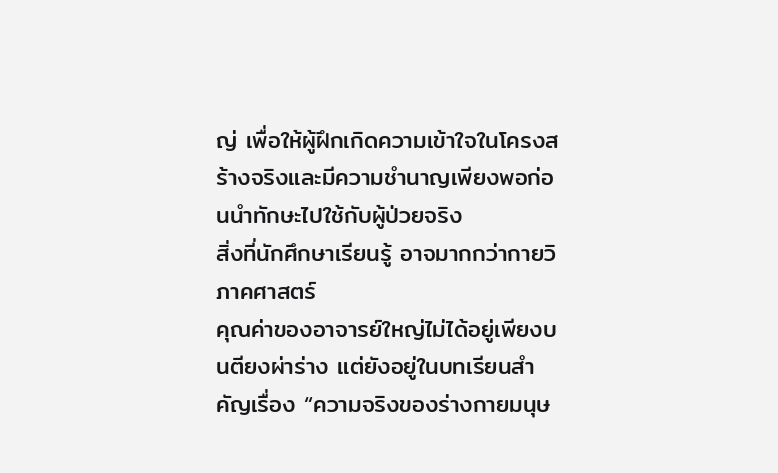ญ่ เพื่อให้ผู้ฝึกเกิดความเข้าใจในโครงสร้างจริงและมีความชำนาญเพียงพอก่อนนำทักษะไปใช้กับผู้ป่วยจริง
สิ่งที่นักศึกษาเรียนรู้ อาจมากกว่ากายวิภาคศาสตร์
คุณค่าของอาจารย์ใหญ่ไม่ได้อยู่เพียงบนตียงผ่าร่าง แต่ยังอยู่ในบทเรียนสำคัญเรื่อง “ความจริงของร่างกายมนุษ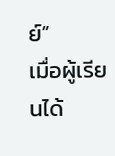ย์”
เมื่อผู้เรียนได้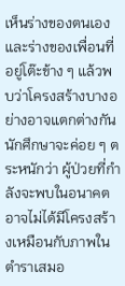เห็นร่างของตนเองและร่างของเพื่อนที่อยู่โต๊ะข้าง ๆ แล้วพบว่าโครงสร้างบางอย่างอาจแตกต่างกัน นักศึกษาจะค่อย ๆ ตระหนักว่า ผู้ป่วยที่กำลังจะพบในอนาคตอาจไม่ได้มีโครงสร้างเหมือนกับภาพในตำราเสมอ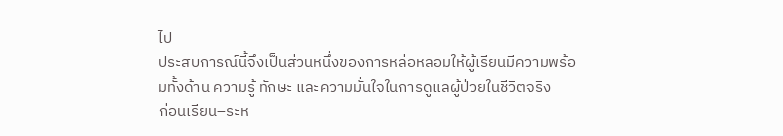ไป
ประสบการณ์นี้จึงเป็นส่วนหนึ่งของการหล่อหลอมให้ผู้เรียนมีความพร้อมทั้งด้าน ความรู้ ทักษะ และความมั่นใจในการดูแลผู้ป่วยในชีวิตจริง
ก่อนเรียน–ระห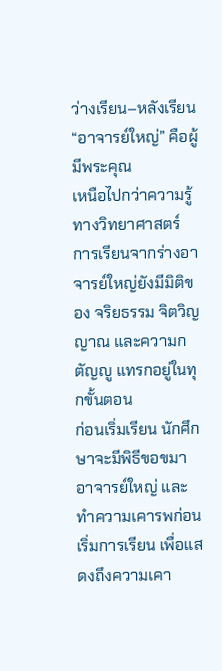ว่างเรียน–หลังเรียน “อาจารย์ใหญ่” คือผู้มีพระคุณ
เหนือไปกว่าความรู้ทางวิทยาศาสตร์ การเรียนจากร่างอาจารย์ใหญ่ยังมีมิติของ จริยธรรม จิตวิญญาณ และความกตัญญู แทรกอยู่ในทุกขั้นตอน
ก่อนเริ่มเรียน นักศึกษาจะมีพิธีขอขมาอาจารย์ใหญ่ และทำความเคารพก่อนเริ่มการเรียน เพื่อแสดงถึงความเคา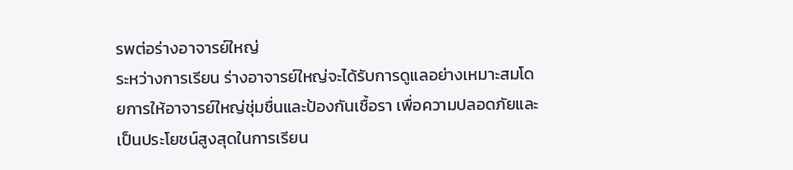รพต่อร่างอาจารย์ใหญ่
ระหว่างการเรียน ร่างอาจารย์ใหญ่จะได้รับการดูแลอย่างเหมาะสมโดยการให้อาจารย์ใหญ่ชุ่มชื่นและป้องกันเชื้อรา เพื่อความปลอดภัยและเป็นประโยชน์สูงสุดในการเรียน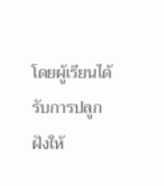โดยผู้เรียนได้รับการปลูกฝังให้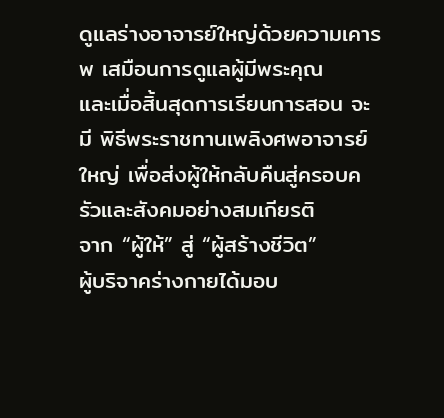ดูแลร่างอาจารย์ใหญ่ด้วยความเคารพ เสมือนการดูแลผู้มีพระคุณ
และเมื่อสิ้นสุดการเรียนการสอน จะมี พิธีพระราชทานเพลิงศพอาจารย์ใหญ่ เพื่อส่งผู้ให้กลับคืนสู่ครอบครัวและสังคมอย่างสมเกียรติ
จาก “ผู้ให้” สู่ “ผู้สร้างชีวิต”
ผู้บริจาคร่างกายได้มอบ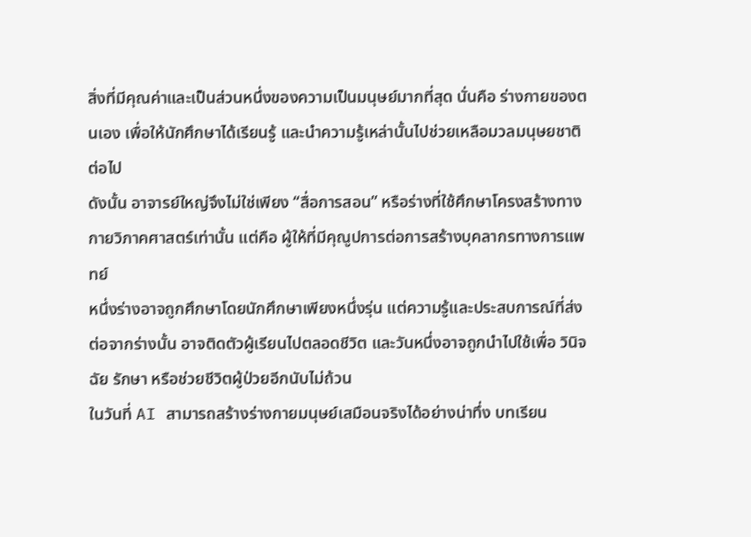สิ่งที่มีคุณค่าและเป็นส่วนหนึ่งของความเป็นมนุษย์มากที่สุด นั่นคือ ร่างกายของตนเอง เพื่อให้นักศึกษาได้เรียนรู้ และนำความรู้เหล่านั้นไปช่วยเหลือมวลมนุษยชาติต่อไป
ดังนั้น อาจารย์ใหญ่จึงไม่ใช่เพียง “สื่อการสอน” หรือร่างที่ใช้ศึกษาโครงสร้างทางกายวิภาคศาสตร์เท่านั้น แต่คือ ผู้ให้ที่มีคุณูปการต่อการสร้างบุคลากรทางการแพทย์
หนึ่งร่างอาจถูกศึกษาโดยนักศึกษาเพียงหนึ่งรุ่น แต่ความรู้และประสบการณ์ที่ส่งต่อจากร่างนั้น อาจติดตัวผู้เรียนไปตลอดชีวิต และวันหนึ่งอาจถูกนำไปใช้เพื่อ วินิจฉัย รักษา หรือช่วยชีวิตผู้ป่วยอีกนับไม่ถ้วน
ในวันที่ AI สามารถสร้างร่างกายมนุษย์เสมือนจริงได้อย่างน่าทึ่ง บทเรียน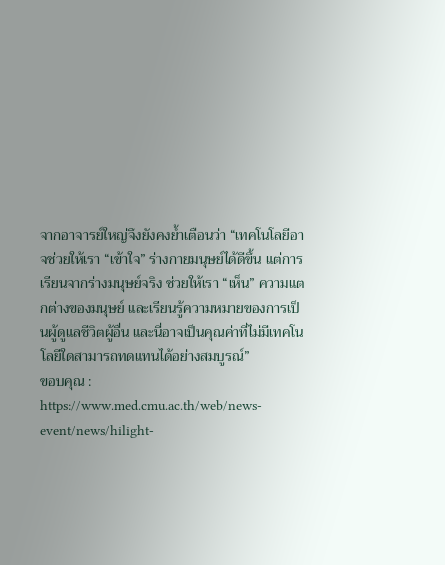จากอาจารย์ใหญ่จึงยังคงย้ำเตือนว่า “เทคโนโลยีอาจช่วยให้เรา “เข้าใจ” ร่างกายมนุษย์ได้ดีขึ้น แต่การเรียนจากร่างมนุษย์จริง ช่วยให้เรา “เห็น” ความแตกต่างของมนุษย์ และเรียนรู้ความหมายของการเป็นผู้ดูแลชีวิตผู้อื่น และนี่อาจเป็นคุณค่าที่ไม่มีเทคโนโลยีใดสามารถทดแทนได้อย่างสมบูรณ์”
ขอบคุณ : https://www.med.cmu.ac.th/web/news-event/news/hilight-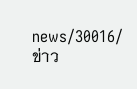news/30016/
ข่าว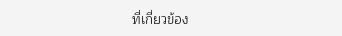ที่เกี่ยวข้อง